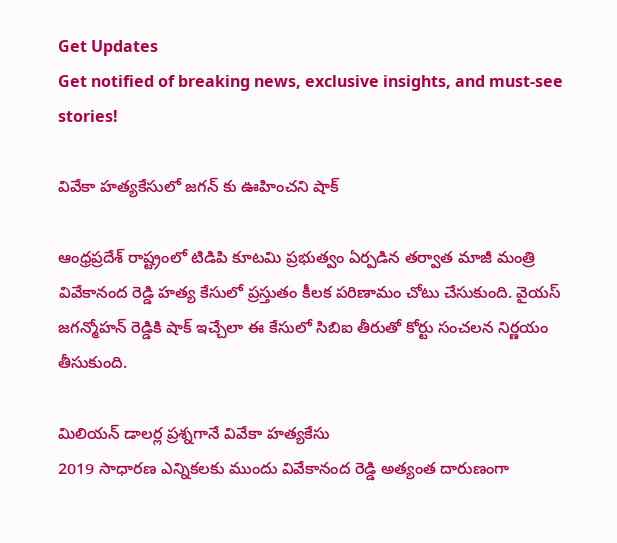Get Updates
Get notified of breaking news, exclusive insights, and must-see stories!

వివేకా హత్యకేసులో జగన్ కు ఊహించని షాక్

ఆంధ్రప్రదేశ్ రాష్ట్రంలో టిడిపి కూటమి ప్రభుత్వం ఏర్పడిన తర్వాత మాజీ మంత్రి వివేకానంద రెడ్డి హత్య కేసులో ప్రస్తుతం కీలక పరిణామం చోటు చేసుకుంది. వైయస్ జగన్మోహన్ రెడ్డికి షాక్ ఇచ్చేలా ఈ కేసులో సిబిఐ తీరుతో కోర్టు సంచలన నిర్ణయం తీసుకుంది.

మిలియన్ డాలర్ల ప్రశ్నగానే వివేకా హత్యకేసు
2019 సాధారణ ఎన్నికలకు ముందు వివేకానంద రెడ్డి అత్యంత దారుణంగా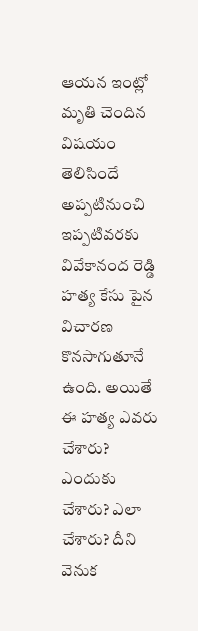ఆయన ఇంట్లో మృతి చెందిన విషయం తెలిసిందే అప్పటినుంచి ఇప్పటివరకు వివేకానంద రెడ్డి హత్య కేసు పైన విచారణ కొనసాగుతూనే ఉంది. అయితే ఈ హత్య ఎవరు చేశారు? ఎందుకు చేశారు? ఎలా చేశారు? దీని వెనుక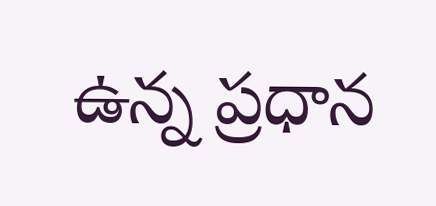ఉన్న ప్రధాన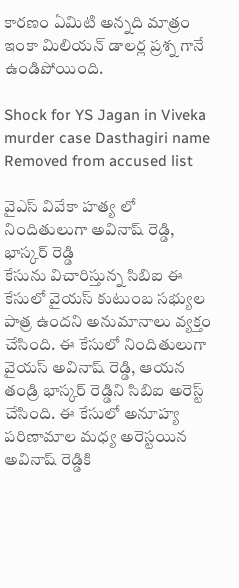కారణం ఏమిటి అన్నది మాత్రం ఇంకా మిలియన్ డాలర్ల ప్రశ్న గానే ఉండిపోయింది.

Shock for YS Jagan in Viveka murder case Dasthagiri name Removed from accused list

వైఎస్ వివేకా హత్య లో నిందితులుగా అవినాష్ రెడ్డి, భాస్కర్ రెడ్డి
కేసును విచారిస్తున్న సిబిఐ ఈ కేసులో వైయస్ కుటుంబ సభ్యుల పాత్ర ఉందని అనుమానాలు వ్యక్తం చేసింది. ఈ కేసులో నిందితులుగా వైయస్ అవినాష్ రెడ్డి, ఆయన తండ్రి భాస్కర్ రెడ్డిని సిబిఐ అరెస్ట్ చేసింది. ఈ కేసులో అనూహ్య పరిణామాల మధ్య అరెస్టయిన అవినాష్ రెడ్డికి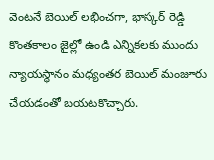వెంటనే బెయిల్ లభించగా, భాస్కర్ రెడ్డి కొంతకాలం జైల్లో ఉండి ఎన్నికలకు ముందు న్యాయస్థానం మధ్యంతర బెయిల్ మంజూరు చేయడంతో బయటకొచ్చారు.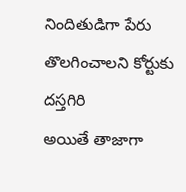నిందితుడిగా పేరు తొలగించాలని కోర్టుకు దస్తగిరి
అయితే తాజాగా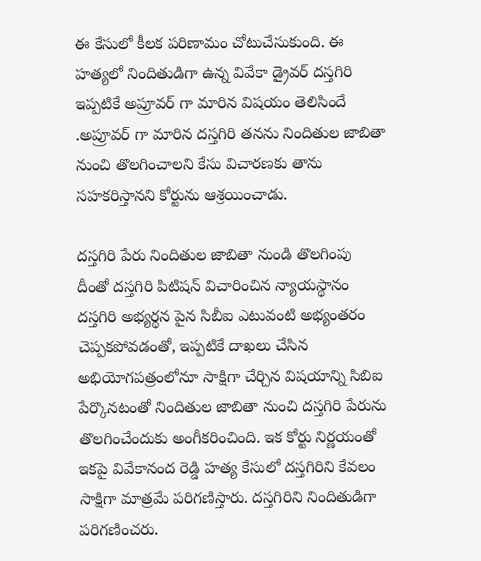ఈ కేసులో కీలక పరిణామం చోటుచేసుకుంది. ఈ హత్యలో నిందితుడిగా ఉన్న వివేకా డ్రైవర్ దస్తగిరి ఇప్పటికే అప్రూవర్ గా మారిన విషయం తెలిసిందే .అప్రూవర్ గా మారిన దస్తగిరి తనను నిందితుల జాబితా నుంచి తొలగించాలని కేసు విచారణకు తాను సహకరిస్తానని కోర్టును ఆశ్రయించాడు.

దస్తగిరి పేరు నిందితుల జాబితా నుండి తొలగింపు
దీంతో దస్తగిరి పిటిషన్ విచారించిన న్యాయస్థానం దస్తగిరి అభ్యర్థన పైన సిబీఐ ఎటువంటి అభ్యంతరం చెప్పకపోవడంతో, ఇప్పటికే దాఖలు చేసిన అభియోగపత్రంలోనూ సాక్షిగా చేర్చిన విషయాన్ని సిబిఐ పేర్కొనటంతో నిందితుల జాబితా నుంచి దస్తగిరి పేరును తొలగించేందుకు అంగీకరించింది. ఇక కోర్టు నిర్ణయంతో ఇకపై వివేకానంద రెడ్డి హత్య కేసులో దస్తగిరిని కేవలం సాక్షిగా మాత్రమే పరిగణిస్తారు. దస్తగిరిని నిందితుడిగా పరిగణించరు.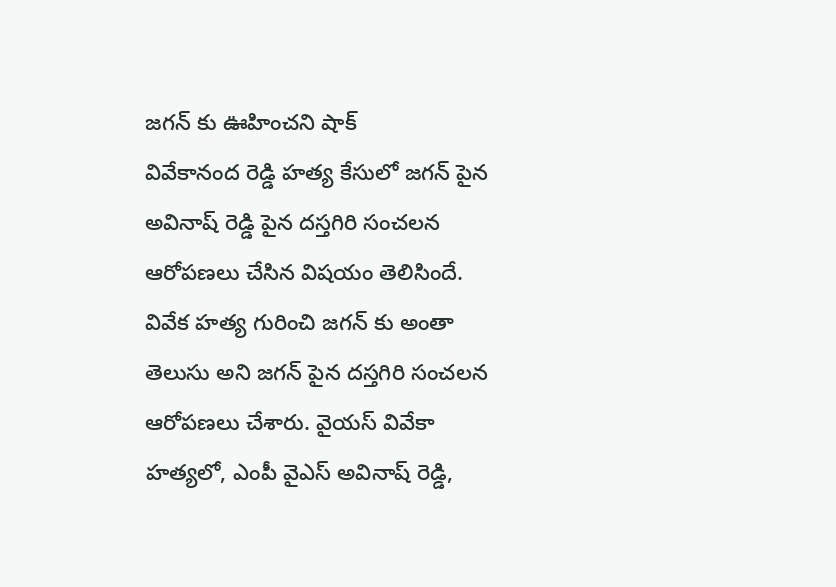జగన్ కు ఊహించని షాక్
వివేకానంద రెడ్డి హత్య కేసులో జగన్ పైన అవినాష్ రెడ్డి పైన దస్తగిరి సంచలన ఆరోపణలు చేసిన విషయం తెలిసిందే. వివేక హత్య గురించి జగన్ కు అంతా తెలుసు అని జగన్ పైన దస్తగిరి సంచలన ఆరోపణలు చేశారు. వైయస్ వివేకా హత్యలో, ఎంపీ వైఎస్ అవినాష్ రెడ్డి,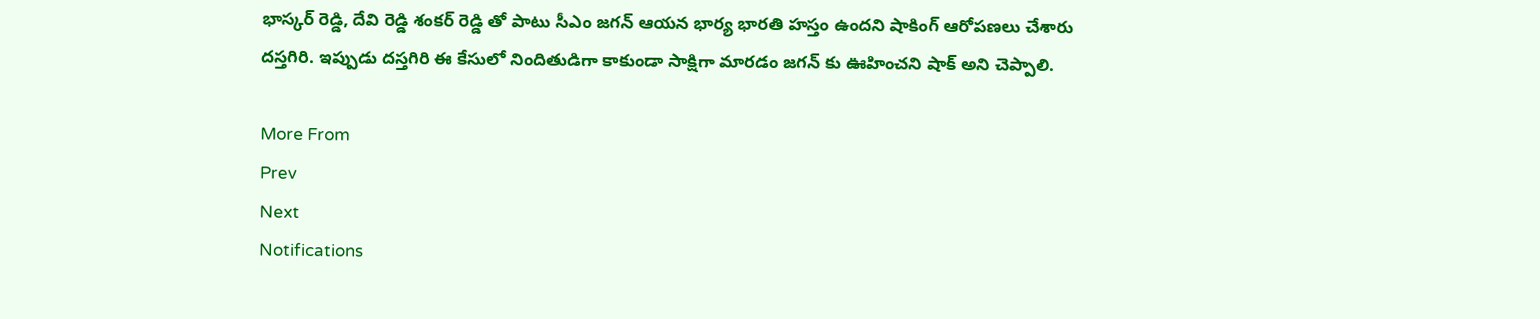భాస్కర్ రెడ్డి, దేవి రెడ్డి శంకర్ రెడ్డి తో పాటు సీఎం జగన్ ఆయన భార్య భారతి హస్తం ఉందని షాకింగ్ ఆరోపణలు చేశారు దస్తగిరి. ఇప్పుడు దస్తగిరి ఈ కేసులో నిందితుడిగా కాకుండా సాక్షిగా మారడం జగన్ కు ఊహించని షాక్ అని చెప్పాలి.

More From
Prev
Next
Notifications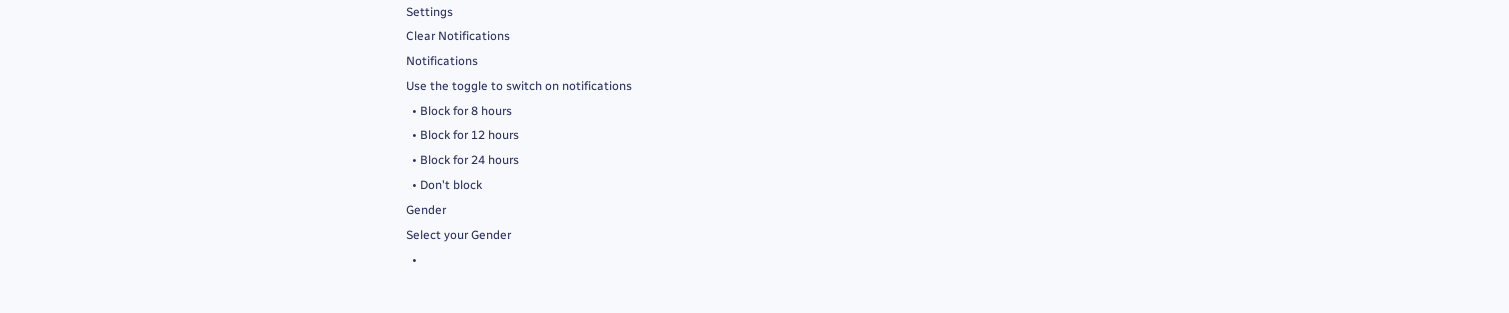Settings
Clear Notifications
Notifications
Use the toggle to switch on notifications
  • Block for 8 hours
  • Block for 12 hours
  • Block for 24 hours
  • Don't block
Gender
Select your Gender
  •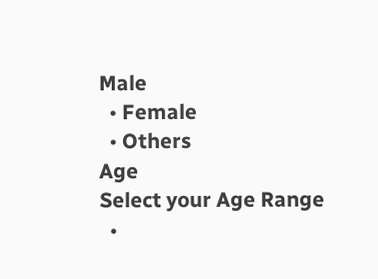Male
  • Female
  • Others
Age
Select your Age Range
  •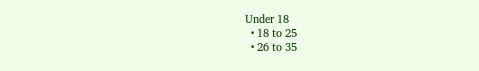Under 18
  • 18 to 25
  • 26 to 35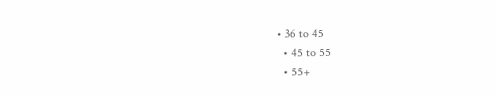• 36 to 45
  • 45 to 55
  • 55+